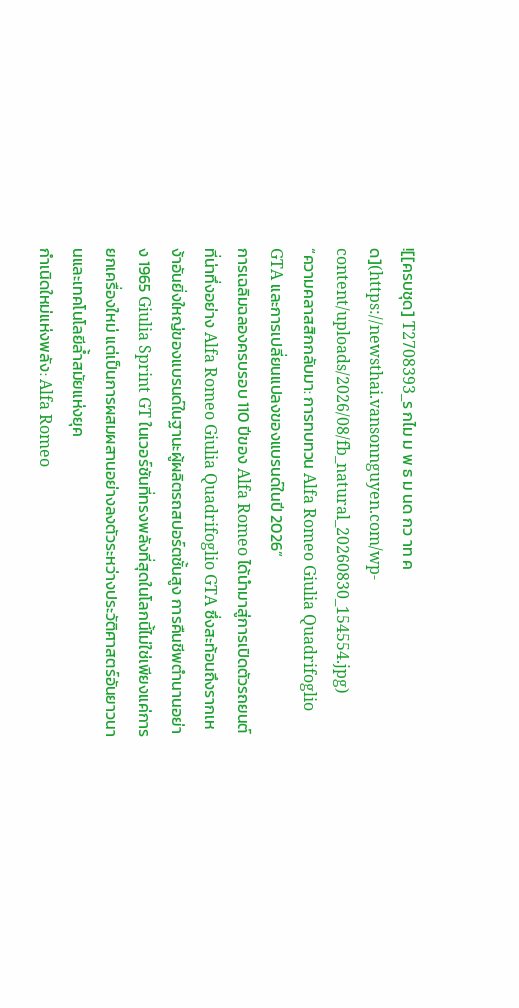![[ครบชุด] T2708393_ร กไม ม พ ธ ม นด กว าท ค ด](https://newsthai.vansonnguyen.com/wp-content/uploads/2026/08/fb_natural_20260830_154554.jpg)
“ความคลาสสิกกลับมา: การทบทวน Alfa Romeo Giulia Quadrifoglio GTA และการเปลี่ยนแปลงของแบรนด์ในปี 2026”
การเฉลิมฉลองครบรอบ 110 ปีของ Alfa Romeo ได้นำมาสู่การเปิดตัวรถยนต์ที่น่าทึ่งอย่าง Alfa Romeo Giulia Quadrifoglio GTA ซึ่งสะท้อนถึงรากเหง้าอันยิ่งใหญ่ของแบรนด์ในฐานะผู้ผลิตรถสปอร์ตชั้นสูง การคืนชีพตำนานอย่าง 1965 Giulia Sprint GT ในเวอร์ชันที่ทรงพลังที่สุดในโลกนี้ไม่ใช่เพียงแค่การยกเครื่องใหม่ แต่เป็นการผสมผสานอย่างลงตัวระหว่างประวัติศาสตร์อันยาวนานและเทคโนโลยีล้ำสมัยแห่งยุค
กำเนิดใหม่แห่งพลัง: Alfa Romeo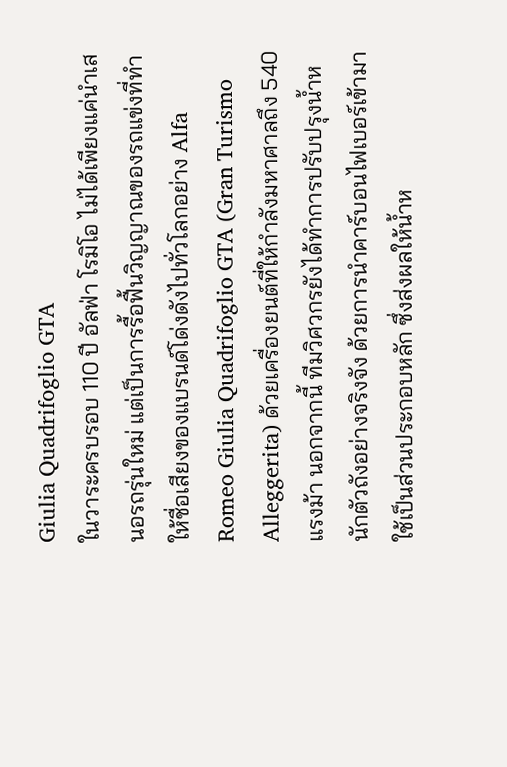Giulia Quadrifoglio GTA
ในวาระครบรอบ 110 ปี อัลฟ่า โรมิโอ ไม่ได้เพียงแค่นำเสนอรถรุ่นใหม่ แต่เป็นการรื้อฟื้นวิญญาณของรถแข่งที่ทำให้ชื่อเสียงของแบรนด์โด่งดังไปทั่วโลกอย่าง Alfa Romeo Giulia Quadrifoglio GTA (Gran Turismo Alleggerita) ด้วยเครื่องยนต์ที่ให้กำลังมหาศาลถึง 540 แรงม้า นอกจากนี้ ทีมวิศวกรยังได้ทำการปรับปรุงน้ำหนักตัวถังอย่างจริงจัง ด้วยการนำคาร์บอนไฟเบอร์เข้ามาใช้เป็นส่วนประกอบหลัก ซึ่งส่งผลให้น้ำห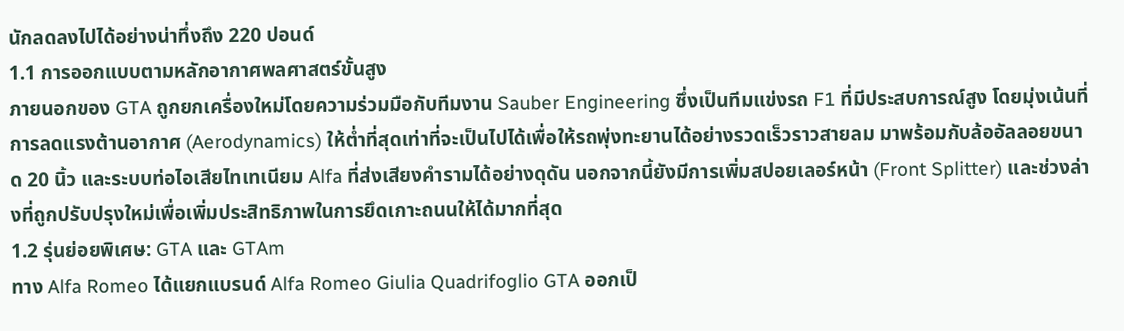นักลดลงไปได้อย่างน่าทึ่งถึง 220 ปอนด์
1.1 การออกแบบตามหลักอากาศพลศาสตร์ขั้นสูง
ภายนอกของ GTA ถูกยกเครื่องใหม่โดยความร่วมมือกับทีมงาน Sauber Engineering ซึ่งเป็นทีมแข่งรถ F1 ที่มีประสบการณ์สูง โดยมุ่งเน้นที่การลดแรงต้านอากาศ (Aerodynamics) ให้ต่ำที่สุดเท่าที่จะเป็นไปได้เพื่อให้รถพุ่งทะยานได้อย่างรวดเร็วราวสายลม มาพร้อมกับล้ออัลลอยขนาด 20 นิ้ว และระบบท่อไอเสียไทเทเนียม Alfa ที่ส่งเสียงคำรามได้อย่างดุดัน นอกจากนี้ยังมีการเพิ่มสปอยเลอร์หน้า (Front Splitter) และช่วงล่างที่ถูกปรับปรุงใหม่เพื่อเพิ่มประสิทธิภาพในการยึดเกาะถนนให้ได้มากที่สุด
1.2 รุ่นย่อยพิเศษ: GTA และ GTAm
ทาง Alfa Romeo ได้แยกแบรนด์ Alfa Romeo Giulia Quadrifoglio GTA ออกเป็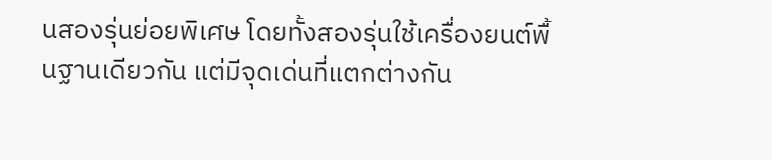นสองรุ่นย่อยพิเศษ โดยทั้งสองรุ่นใช้เครื่องยนต์พื้นฐานเดียวกัน แต่มีจุดเด่นที่แตกต่างกัน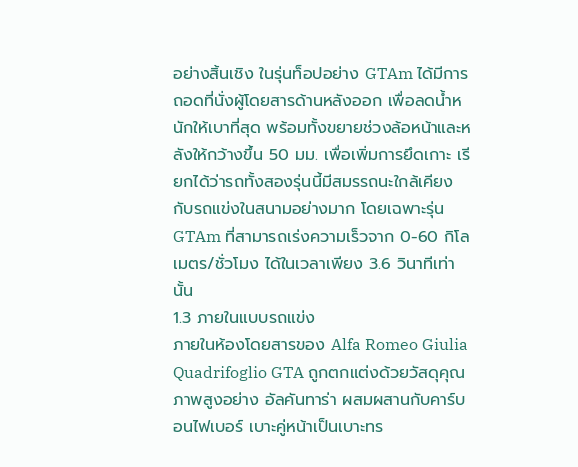อย่างสิ้นเชิง ในรุ่นท็อปอย่าง GTAm ได้มีการถอดที่นั่งผู้โดยสารด้านหลังออก เพื่อลดน้ำหนักให้เบาที่สุด พร้อมทั้งขยายช่วงล้อหน้าและหลังให้กว้างขึ้น 50 มม. เพื่อเพิ่มการยึดเกาะ เรียกได้ว่ารถทั้งสองรุ่นนี้มีสมรรถนะใกล้เคียงกับรถแข่งในสนามอย่างมาก โดยเฉพาะรุ่น GTAm ที่สามารถเร่งความเร็วจาก 0-60 กิโลเมตร/ชั่วโมง ได้ในเวลาเพียง 3.6 วินาทีเท่านั้น
1.3 ภายในแบบรถแข่ง
ภายในห้องโดยสารของ Alfa Romeo Giulia Quadrifoglio GTA ถูกตกแต่งด้วยวัสดุคุณภาพสูงอย่าง อัลคันทาร่า ผสมผสานกับคาร์บอนไฟเบอร์ เบาะคู่หน้าเป็นเบาะทร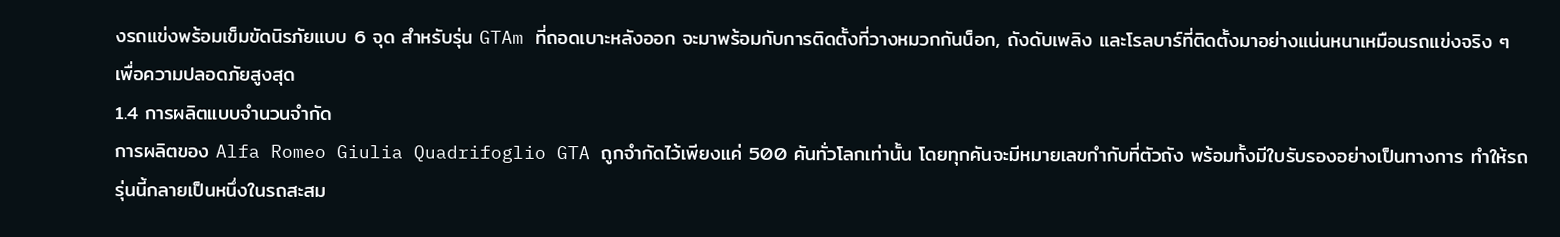งรถแข่งพร้อมเข็มขัดนิรภัยแบบ 6 จุด สำหรับรุ่น GTAm ที่ถอดเบาะหลังออก จะมาพร้อมกับการติดตั้งที่วางหมวกกันน็อก, ถังดับเพลิง และโรลบาร์ที่ติดตั้งมาอย่างแน่นหนาเหมือนรถแข่งจริง ๆ เพื่อความปลอดภัยสูงสุด
1.4 การผลิตแบบจำนวนจำกัด
การผลิตของ Alfa Romeo Giulia Quadrifoglio GTA ถูกจำกัดไว้เพียงแค่ 500 คันทั่วโลกเท่านั้น โดยทุกคันจะมีหมายเลขกำกับที่ตัวถัง พร้อมทั้งมีใบรับรองอย่างเป็นทางการ ทำให้รถรุ่นนี้กลายเป็นหนึ่งในรถสะสม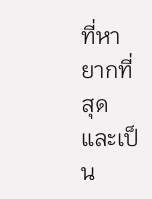ที่หายากที่สุด และเป็น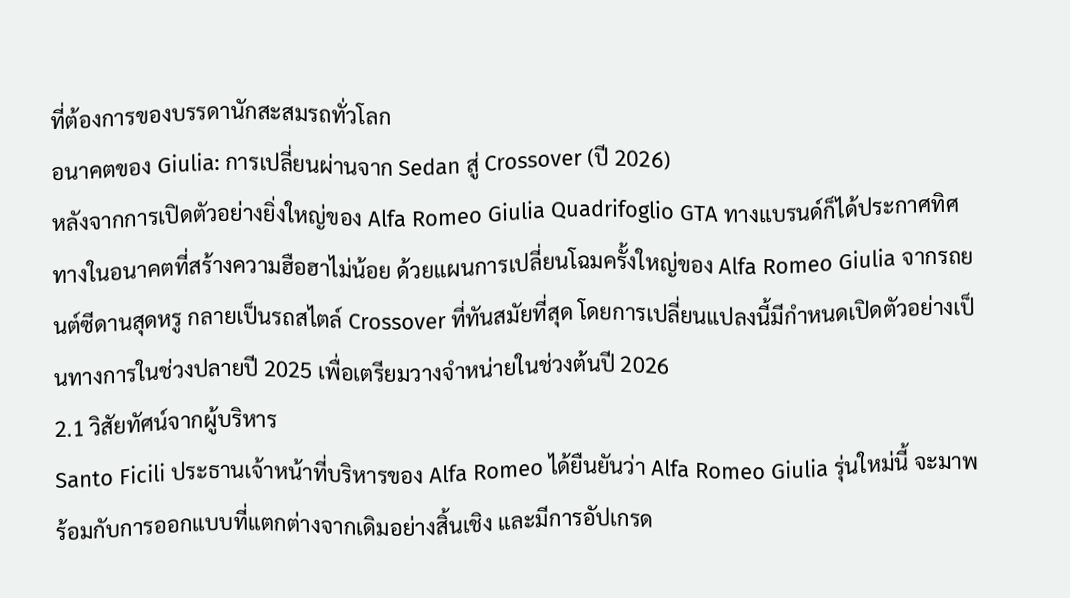ที่ต้องการของบรรดานักสะสมรถทั่วโลก
อนาคตของ Giulia: การเปลี่ยนผ่านจาก Sedan สู่ Crossover (ปี 2026)
หลังจากการเปิดตัวอย่างยิ่งใหญ่ของ Alfa Romeo Giulia Quadrifoglio GTA ทางแบรนด์ก็ได้ประกาศทิศทางในอนาคตที่สร้างความฮือฮาไม่น้อย ด้วยแผนการเปลี่ยนโฉมครั้งใหญ่ของ Alfa Romeo Giulia จากรถยนต์ซีดานสุดหรู กลายเป็นรถสไตล์ Crossover ที่ทันสมัยที่สุด โดยการเปลี่ยนแปลงนี้มีกำหนดเปิดตัวอย่างเป็นทางการในช่วงปลายปี 2025 เพื่อเตรียมวางจำหน่ายในช่วงต้นปี 2026
2.1 วิสัยทัศน์จากผู้บริหาร
Santo Ficili ประธานเจ้าหน้าที่บริหารของ Alfa Romeo ได้ยืนยันว่า Alfa Romeo Giulia รุ่นใหม่นี้ จะมาพร้อมกับการออกแบบที่แตกต่างจากเดิมอย่างสิ้นเชิง และมีการอัปเกรด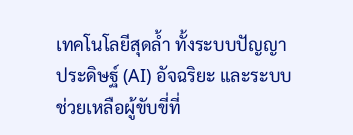เทคโนโลยีสุดล้ำ ทั้งระบบปัญญาประดิษฐ์ (AI) อัจฉริยะ และระบบช่วยเหลือผู้ขับขี่ที่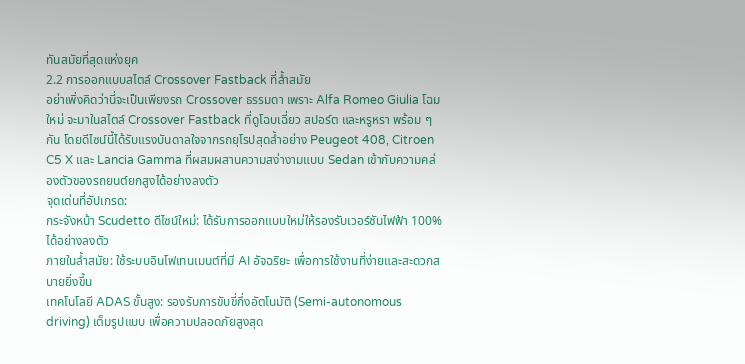ทันสมัยที่สุดแห่งยุค
2.2 การออกแบบสไตล์ Crossover Fastback ที่ล้ำสมัย
อย่าเพิ่งคิดว่านี่จะเป็นเพียงรถ Crossover ธรรมดา เพราะ Alfa Romeo Giulia โฉมใหม่ จะมาในสไตล์ Crossover Fastback ที่ดูโฉบเฉี่ยว สปอร์ต และหรูหรา พร้อม ๆ กัน โดยดีไซน์นี้ได้รับแรงบันดาลใจจากรถยุโรปสุดล้ำอย่าง Peugeot 408, Citroen C5 X และ Lancia Gamma ที่ผสมผสานความสง่างามแบบ Sedan เข้ากับความคล่องตัวของรถยนต์ยกสูงได้อย่างลงตัว
จุดเด่นที่อัปเกรด:
กระจังหน้า Scudetto ดีไซน์ใหม่: ได้รับการออกแบบใหม่ให้รองรับเวอร์ชันไฟฟ้า 100% ได้อย่างลงตัว
ภายในล้ำสมัย: ใช้ระบบอินโฟเทนเมนต์ที่มี AI อัจฉริยะ เพื่อการใช้งานที่ง่ายและสะดวกสบายยิ่งขึ้น
เทคโนโลยี ADAS ขั้นสูง: รองรับการขับขี่กึ่งอัตโนมัติ (Semi-autonomous driving) เต็มรูปแบบ เพื่อความปลอดภัยสูงสุด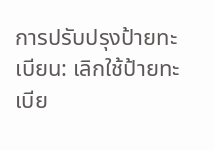การปรับปรุงป้ายทะเบียน: เลิกใช้ป้ายทะเบีย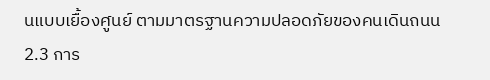นแบบเยื้องศูนย์ ตามมาตรฐานความปลอดภัยของคนเดินถนน
2.3 การ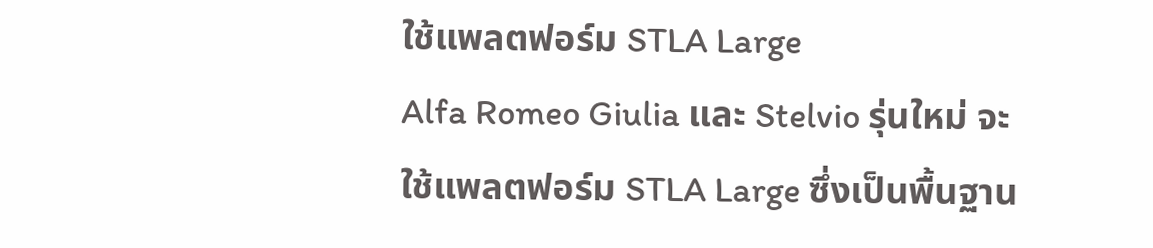ใช้แพลตฟอร์ม STLA Large
Alfa Romeo Giulia และ Stelvio รุ่นใหม่ จะใช้แพลตฟอร์ม STLA Large ซึ่งเป็นพื้นฐาน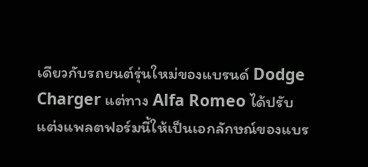เดียวกับรถยนต์รุ่นใหม่ของแบรนด์ Dodge Charger แต่ทาง Alfa Romeo ได้ปรับแต่งแพลตฟอร์มนี้ให้เป็นเอกลักษณ์ของแบร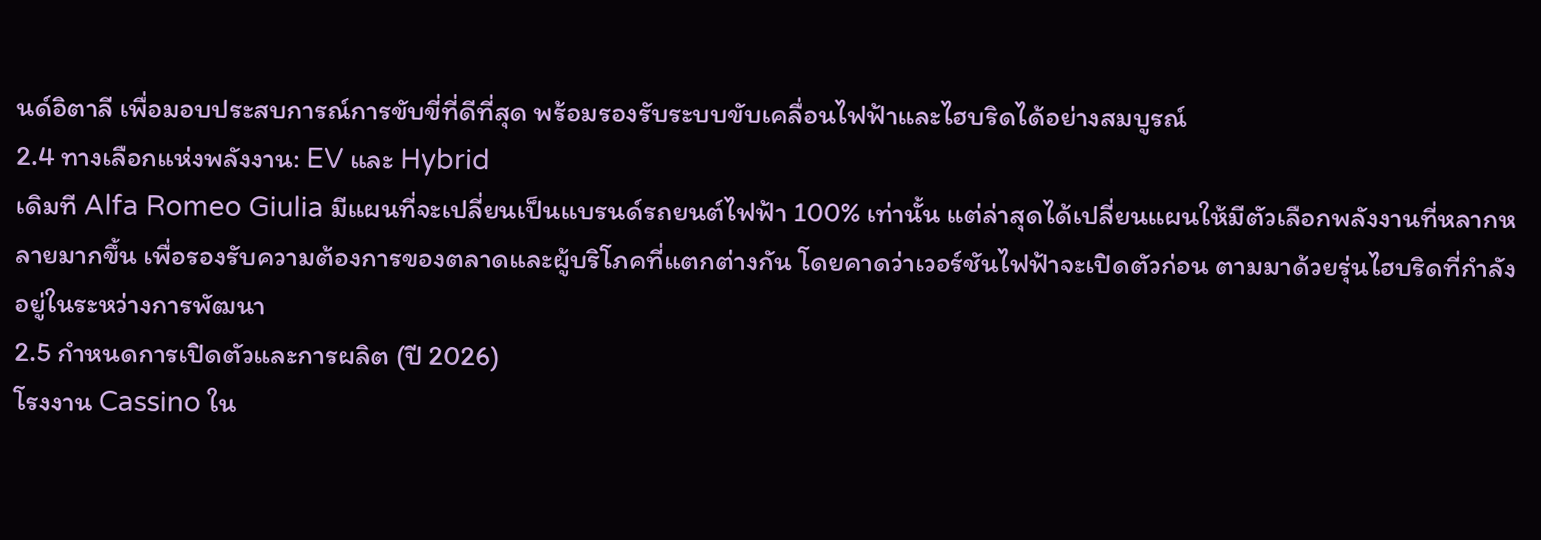นด์อิตาลี เพื่อมอบประสบการณ์การขับขี่ที่ดีที่สุด พร้อมรองรับระบบขับเคลื่อนไฟฟ้าและไฮบริดได้อย่างสมบูรณ์
2.4 ทางเลือกแห่งพลังงาน: EV และ Hybrid
เดิมที Alfa Romeo Giulia มีแผนที่จะเปลี่ยนเป็นแบรนด์รถยนต์ไฟฟ้า 100% เท่านั้น แต่ล่าสุดได้เปลี่ยนแผนให้มีตัวเลือกพลังงานที่หลากหลายมากขึ้น เพื่อรองรับความต้องการของตลาดและผู้บริโภคที่แตกต่างกัน โดยคาดว่าเวอร์ชันไฟฟ้าจะเปิดตัวก่อน ตามมาด้วยรุ่นไฮบริดที่กำลังอยู่ในระหว่างการพัฒนา
2.5 กำหนดการเปิดตัวและการผลิต (ปี 2026)
โรงงาน Cassino ใน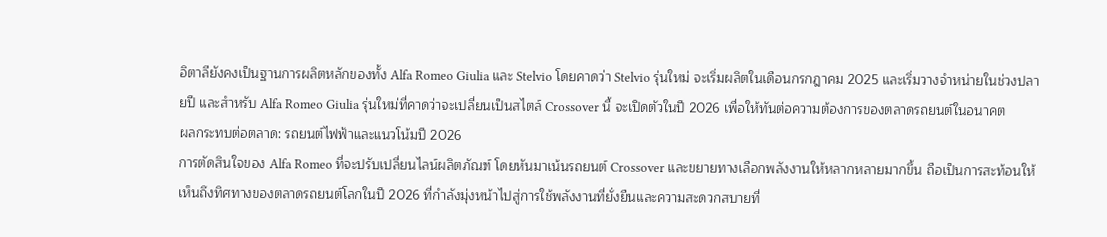อิตาลียังคงเป็นฐานการผลิตหลักของทั้ง Alfa Romeo Giulia และ Stelvio โดยคาดว่า Stelvio รุ่นใหม่ จะเริ่มผลิตในเดือนกรกฎาคม 2025 และเริ่มวางจำหน่ายในช่วงปลายปี และสำหรับ Alfa Romeo Giulia รุ่นใหม่ที่คาดว่าจะเปลี่ยนเป็นสไตล์ Crossover นี้ จะเปิดตัวในปี 2026 เพื่อให้ทันต่อความต้องการของตลาดรถยนต์ในอนาคต
ผลกระทบต่อตลาด: รถยนต์ไฟฟ้าและแนวโน้มปี 2026
การตัดสินใจของ Alfa Romeo ที่จะปรับเปลี่ยนไลน์ผลิตภัณฑ์ โดยหันมาเน้นรถยนต์ Crossover และขยายทางเลือกพลังงานให้หลากหลายมากขึ้น ถือเป็นการสะท้อนให้เห็นถึงทิศทางของตลาดรถยนต์โลกในปี 2026 ที่กำลังมุ่งหน้าไปสู่การใช้พลังงานที่ยั่งยืนและความสะดวกสบายที่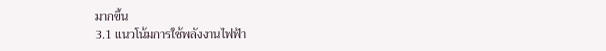มากขึ้น
3.1 แนวโน้มการใช้พลังงานไฟฟ้า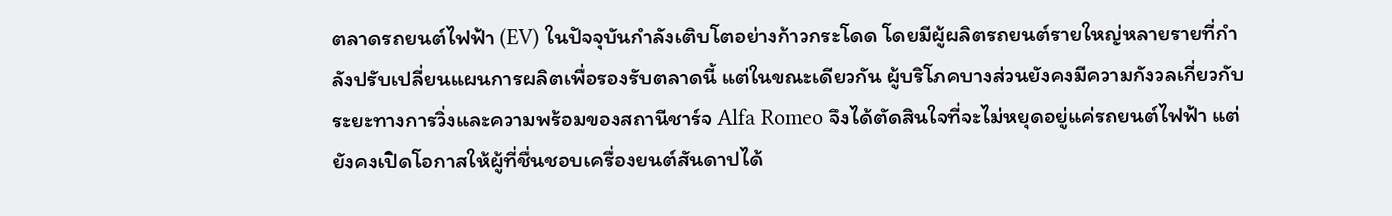ตลาดรถยนต์ไฟฟ้า (EV) ในปัจจุบันกำลังเติบโตอย่างก้าวกระโดด โดยมีผู้ผลิตรถยนต์รายใหญ่หลายรายที่กำลังปรับเปลี่ยนแผนการผลิตเพื่อรองรับตลาดนี้ แต่ในขณะเดียวกัน ผู้บริโภคบางส่วนยังคงมีความกังวลเกี่ยวกับระยะทางการวิ่งและความพร้อมของสถานีชาร์จ Alfa Romeo จึงได้ตัดสินใจที่จะไม่หยุดอยู่แค่รถยนต์ไฟฟ้า แต่ยังคงเปิดโอกาสให้ผู้ที่ชื่นชอบเครื่องยนต์สันดาปได้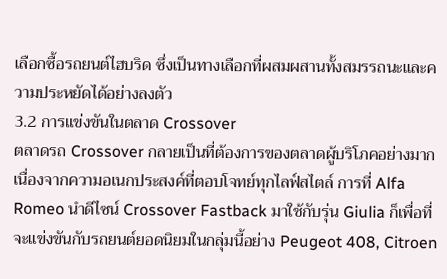เลือกซื้อรถยนต์ไฮบริด ซึ่งเป็นทางเลือกที่ผสมผสานทั้งสมรรถนะและความประหยัดได้อย่างลงตัว
3.2 การแข่งขันในตลาด Crossover
ตลาดรถ Crossover กลายเป็นที่ต้องการของตลาดผู้บริโภคอย่างมาก เนื่องจากความอเนกประสงค์ที่ตอบโจทย์ทุกไลฟ์สไตล์ การที่ Alfa Romeo นำดีไซน์ Crossover Fastback มาใช้กับรุ่น Giulia ก็เพื่อที่จะแข่งขันกับรถยนต์ยอดนิยมในกลุ่มนี้อย่าง Peugeot 408, Citroen